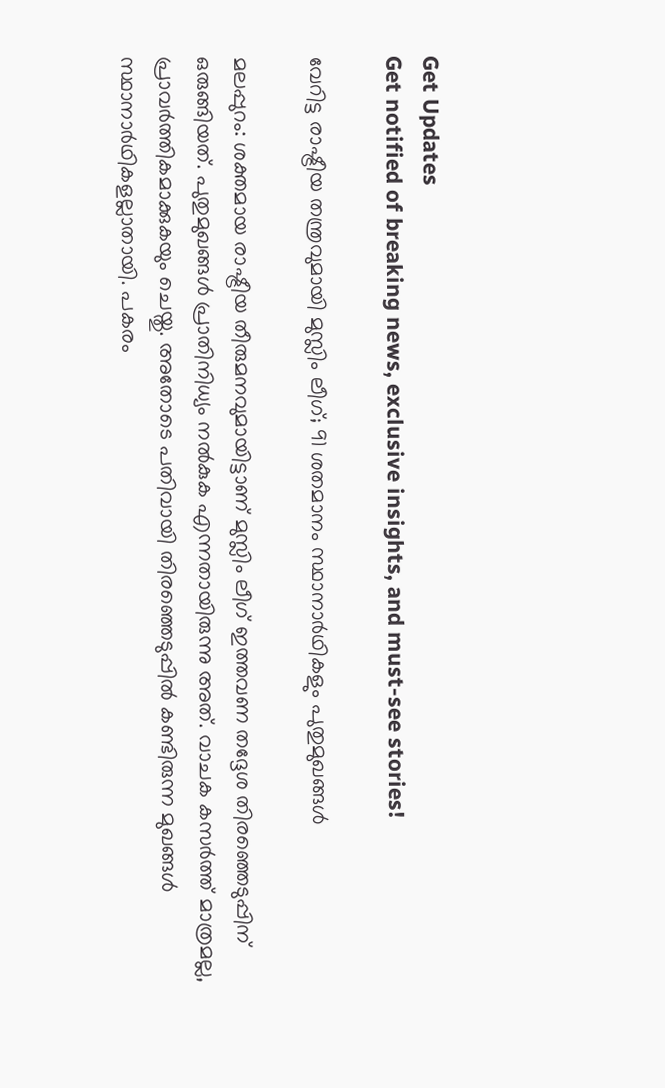Get Updates
Get notified of breaking news, exclusive insights, and must-see stories!

വേറിട്ട രാഷ്ട്രീയ തന്ത്രവുമായി മുസ്ലിം ലീഗ്; 91 ശതമാനം സ്ഥാനാര്‍ഥികളും പുതുമുഖങ്ങള്‍

മലപ്പുറം: ശക്തമായ രാഷ്ട്രീയ തീരുമനവുമായിട്ടാണ് മുസ്ലിം ലീഗ് ഇത്തവണ തദ്ദേശ തിരഞ്ഞെടുപ്പിന് ഒരുങ്ങിയത്. പുതുമുഖങ്ങള്‍ പ്രാതിനിധ്യം നല്‍കുക എന്നതായിരുന്നു അത്. വാചക കസര്‍ത്ത് മാത്രമല്ല, പ്രാവര്‍ത്തികമാക്കുകയും ചെയ്തു. അതോടെ പതിവായി തിരഞ്ഞെടുപ്പില്‍ കണ്ടിരുന്ന മുഖങ്ങള്‍ സ്ഥാനാര്‍ഥികളല്ലാതായി. പകരം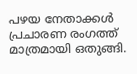പഴയ നേതാക്കള്‍ പ്രചാരണ രംഗത്ത് മാത്രമായി ഒതുങ്ങി.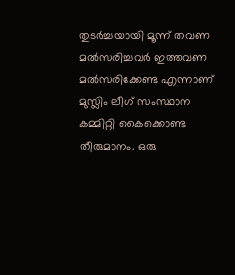തുടര്‍ച്ചയായി മൂന്ന് തവണ മല്‍സരിച്ചവര്‍ ഇത്തവണ മല്‍സരിക്കേണ്ട എന്നാണ് മുസ്ലിം ലീഗ് സംസ്ഥാന കമ്മിറ്റി കൈക്കൊണ്ട തീരുമാനം. ഒരു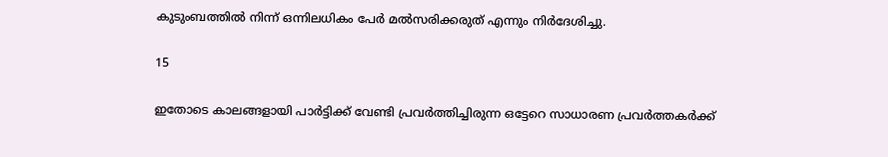കുടുംബത്തില്‍ നിന്ന് ഒന്നിലധികം പേര്‍ മല്‍സരിക്കരുത് എന്നും നിര്‍ദേശിച്ചു.

15

ഇതോടെ കാലങ്ങളായി പാര്‍ട്ടിക്ക് വേണ്ടി പ്രവര്‍ത്തിച്ചിരുന്ന ഒട്ടേറെ സാധാരണ പ്രവര്‍ത്തകര്‍ക്ക്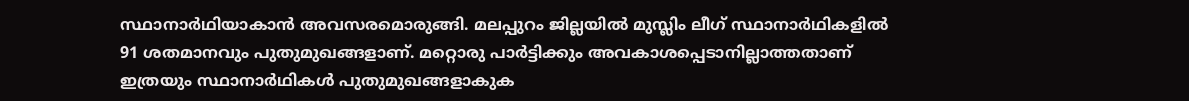സ്ഥാനാര്‍ഥിയാകാന്‍ അവസരമൊരുങ്ങി. മലപ്പുറം ജില്ലയില്‍ മുസ്ലിം ലീഗ് സ്ഥാനാര്‍ഥികളില്‍ 91 ശതമാനവും പുതുമുഖങ്ങളാണ്. മറ്റൊരു പാര്‍ട്ടിക്കും അവകാശപ്പെടാനില്ലാത്തതാണ് ഇത്രയും സ്ഥാനാര്‍ഥികള്‍ പുതുമുഖങ്ങളാകുക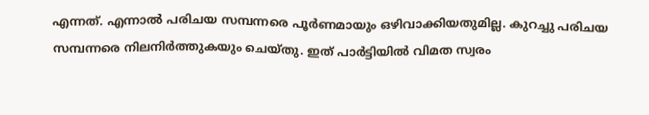എന്നത്. എന്നാല്‍ പരിചയ സമ്പന്നരെ പൂര്‍ണമായും ഒഴിവാക്കിയതുമില്ല. കുറച്ചു പരിചയ സമ്പന്നരെ നിലനിര്‍ത്തുകയും ചെയ്തു. ഇത് പാര്‍ട്ടിയില്‍ വിമത സ്വരം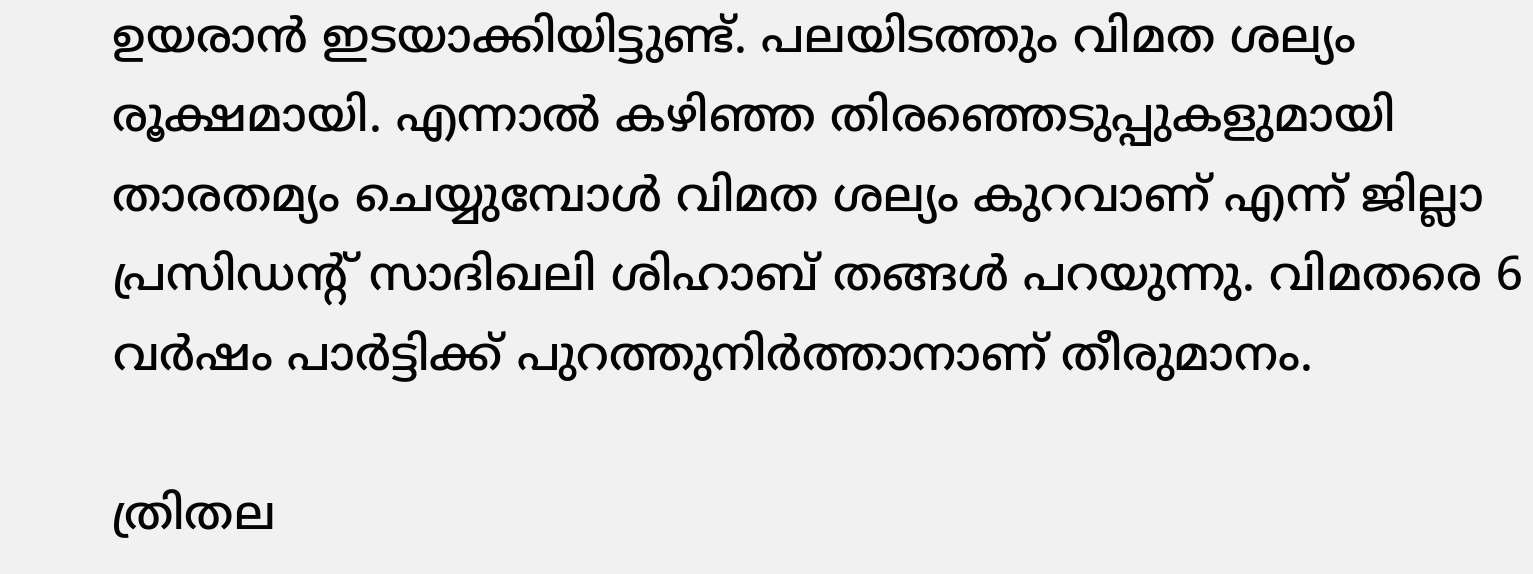ഉയരാന്‍ ഇടയാക്കിയിട്ടുണ്ട്. പലയിടത്തും വിമത ശല്യം രൂക്ഷമായി. എന്നാല്‍ കഴിഞ്ഞ തിരഞ്ഞെടുപ്പുകളുമായി താരതമ്യം ചെയ്യുമ്പോള്‍ വിമത ശല്യം കുറവാണ് എന്ന് ജില്ലാ പ്രസിഡന്റ് സാദിഖലി ശിഹാബ് തങ്ങള്‍ പറയുന്നു. വിമതരെ 6 വര്‍ഷം പാര്‍ട്ടിക്ക് പുറത്തുനിര്‍ത്താനാണ് തീരുമാനം.

ത്രിതല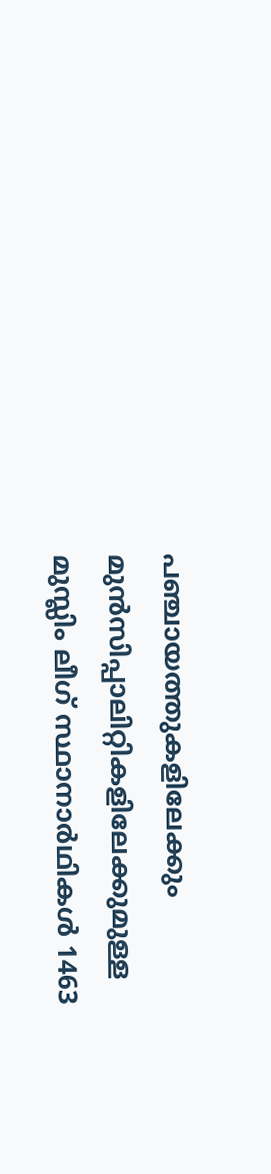പഞ്ചായത്തുകളിലേക്കും മുന്‍സിപ്പാലിറ്റികളിലേക്കുമുള്ള മുസ്ലിം ലീഗ് സ്ഥാനാര്‍ഥികള്‍ 1463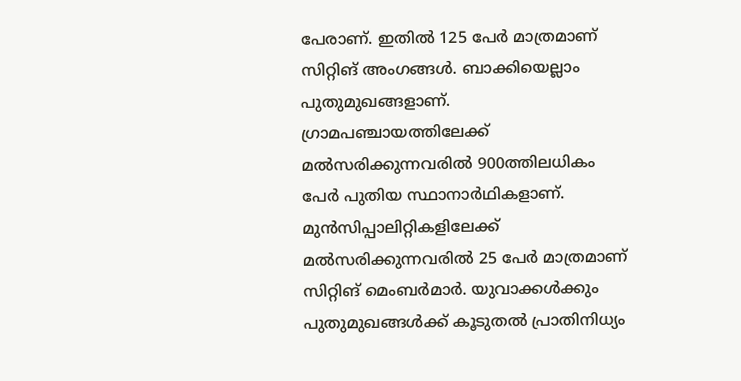പേരാണ്. ഇതില്‍ 125 പേര്‍ മാത്രമാണ് സിറ്റിങ് അംഗങ്ങള്‍. ബാക്കിയെല്ലാം പുതുമുഖങ്ങളാണ്. ഗ്രാമപഞ്ചായത്തിലേക്ക് മല്‍സരിക്കുന്നവരില്‍ 900ത്തിലധികം പേര്‍ പുതിയ സ്ഥാനാര്‍ഥികളാണ്. മുന്‍സിപ്പാലിറ്റികളിലേക്ക് മല്‍സരിക്കുന്നവരില്‍ 25 പേര്‍ മാത്രമാണ് സിറ്റിങ് മെംബര്‍മാര്‍. യുവാക്കള്‍ക്കും പുതുമുഖങ്ങള്‍ക്ക് കൂടുതല്‍ പ്രാതിനിധ്യം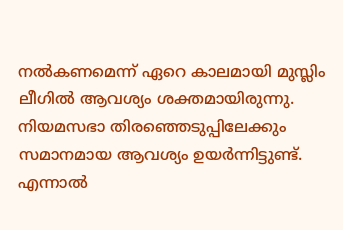നല്‍കണമെന്ന് ഏറെ കാലമായി മുസ്ലിം ലീഗില്‍ ആവശ്യം ശക്തമായിരുന്നു. നിയമസഭാ തിരഞ്ഞെടുപ്പിലേക്കും സമാനമായ ആവശ്യം ഉയര്‍ന്നിട്ടുണ്ട്. എന്നാല്‍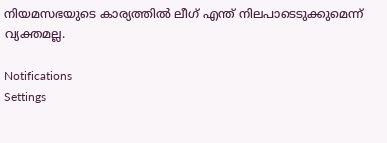നിയമസഭയുടെ കാര്യത്തില്‍ ലീഗ് എന്ത് നിലപാടെടുക്കുമെന്ന് വ്യക്തമല്ല.

Notifications
Settings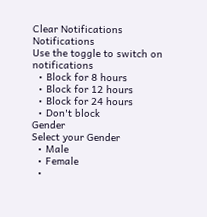Clear Notifications
Notifications
Use the toggle to switch on notifications
  • Block for 8 hours
  • Block for 12 hours
  • Block for 24 hours
  • Don't block
Gender
Select your Gender
  • Male
  • Female
  •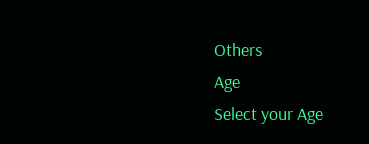Others
Age
Select your Age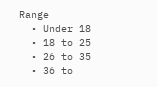Range
  • Under 18
  • 18 to 25
  • 26 to 35
  • 36 to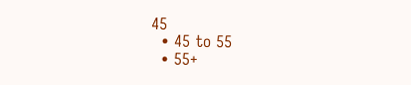45
  • 45 to 55
  • 55+